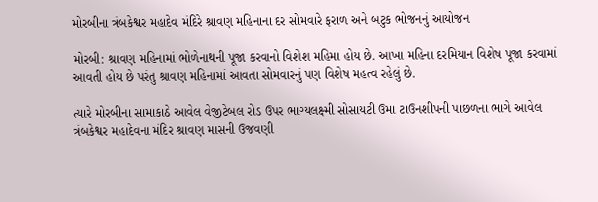મોરબીના ત્રંબકેશ્વર મહાદેવ મંદિરે શ્રાવણ મહિનાના દર સોમવારે ફરાળ અને બટુક ભોજનનું આયોજન

મોરબી: શ્રાવણ મહિનામાં ભોળેનાથની પૂજા કરવાનો વિશેશ મહિમા હોય છે. આખા મહિના દરમિયાન વિશેષ પૂજા કરવામાં આવતી હોય છે પરંતુ શ્રાવણ મહિનામાં આવતા સોમવારનું પણ વિશેષ મહત્વ રહેલું છે.

ત્યારે મોરબીના સામાકાઠે આવેલ વેજીટેબલ રોડ ઉપર ભાગ્યલક્ષ્મી સોસાયટી ઉમા ટાઉનશીપની પાછળના ભાગે આવેલ ત્રંબકેશ્વર મહાદેવના મંદિર શ્રાવણ માસની ઉજવણી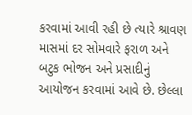કરવામાં આવી રહી છે ત્યારે શ્રાવણ માસમાં દર સોમવારે ફરાળ અને બટુક ભોજન અને પ્રસાદીનું આયોજન કરવામાં આવે છે. છેલ્લા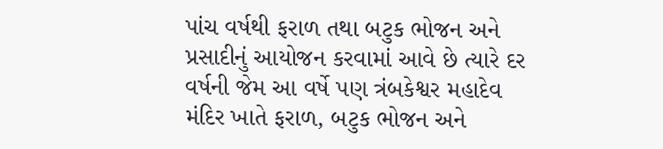પાંચ વર્ષથી ફરાળ તથા બટુક ભોજન અને પ્રસાદીનું આયોજન કરવામાં આવે છે ત્યારે દર વર્ષની જેમ આ વર્ષે પણ ત્રંબકેશ્વર મહાદેવ મંદિર ખાતે ફરાળ, બટુક ભોજન અને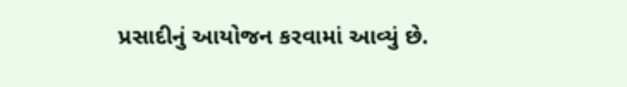પ્રસાદીનું આયોજન કરવામાં આવ્યું છે.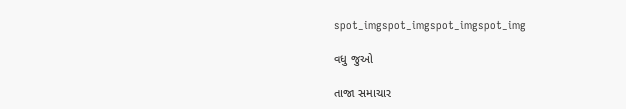spot_imgspot_imgspot_imgspot_img

વધુ જુઓ

તાજા સમાચાર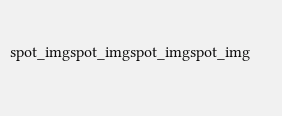spot_imgspot_imgspot_imgspot_img